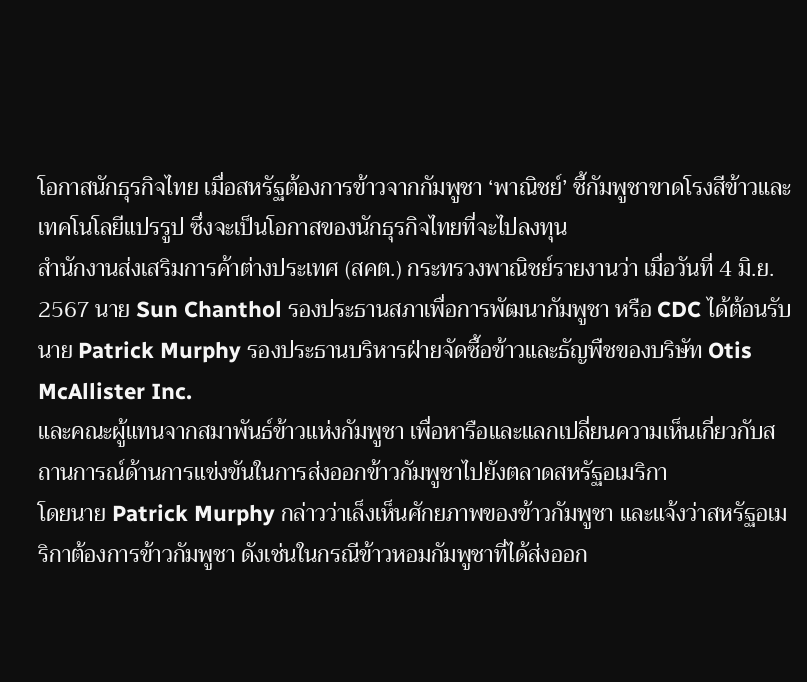โอกาสนักธุรกิจไทย เมื่อสหรัฐต้องการข้าวจากกัมพูชา ‘พาณิชย์’ ชี้กัมพูชาขาดโรงสีข้าวและเทคโนโลยีแปรรูป ซึ่งจะเป็นโอกาสของนักธุรกิจไทยที่จะไปลงทุน
สำนักงานส่งเสริมการค้าต่างประเทศ (สคต.) กระทรวงพาณิชย์รายงานว่า เมื่อวันที่ 4 มิ.ย. 2567 นาย Sun Chanthol รองประธานสภาเพื่อการพัฒนากัมพูชา หรือ CDC ได้ต้อนรับนาย Patrick Murphy รองประธานบริหารฝ่ายจัดซื้อข้าวและธัญพืชของบริษัท Otis McAllister Inc.
และคณะผู้แทนจากสมาพันธ์ข้าวแห่งกัมพูชา เพื่อหารือและแลกเปลี่ยนความเห็นเกี่ยวกับสถานการณ์ด้านการแข่งขันในการส่งออกข้าวกัมพูชาไปยังตลาดสหรัฐอเมริกา
โดยนาย Patrick Murphy กล่าวว่าเล็งเห็นศักยภาพของข้าวกัมพูชา และแจ้งว่าสหรัฐอเมริกาต้องการข้าวกัมพูชา ดังเช่นในกรณีข้าวหอมกัมพูชาที่ได้ส่งออก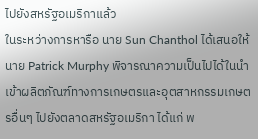ไปยังสหรัฐอเมริกาแล้ว
ในระหว่างการหารือ นาย Sun Chanthol ได้เสนอให้นาย Patrick Murphy พิจารณาความเป็นไปได้ในนำเข้าผลิตภัณฑ์ทางการเกษตรและอุตสาหกรรมเกษตรอื่นๆ ไปยังตลาดสหรัฐอเมริกา ได้แก่ พ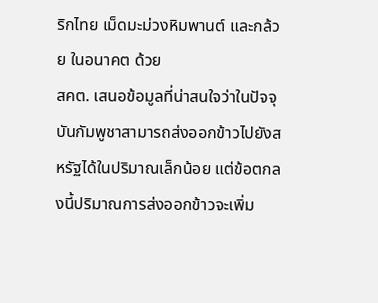ริกไทย เม็ดมะม่วงหิมพานต์ และกล้วย ในอนาคต ด้วย
สคต. เสนอข้อมูลที่น่าสนใจว่าในปัจจุบันกัมพูชาสามารถส่งออกข้าวไปยังสหรัฐได้ในปริมาณเล็กน้อย แต่ข้อตกลงนี้ปริมาณการส่งออกข้าวจะเพิ่ม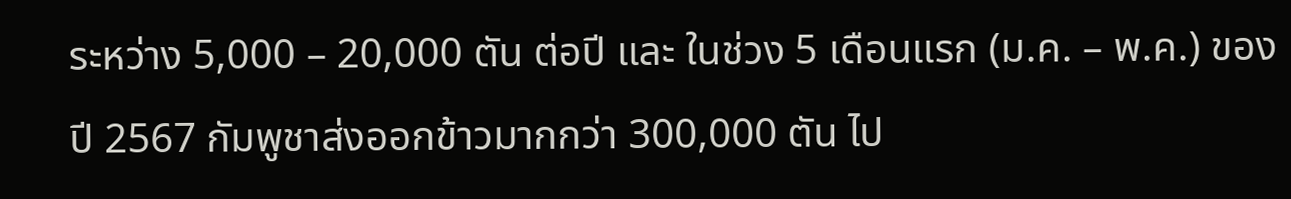ระหว่าง 5,000 – 20,000 ตัน ต่อปี และ ในช่วง 5 เดือนแรก (ม.ค. – พ.ค.) ของปี 2567 กัมพูชาส่งออกข้าวมากกว่า 300,000 ตัน ไป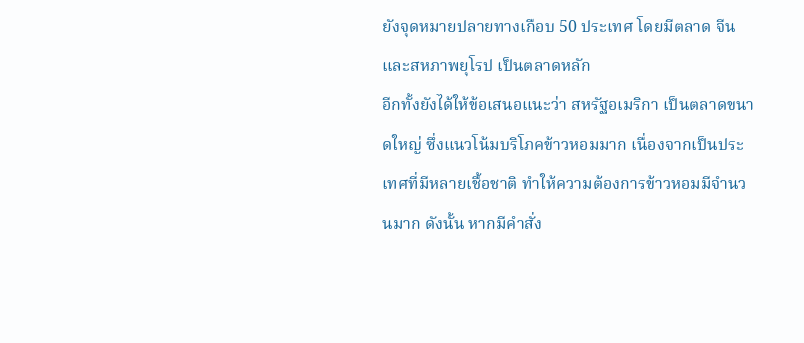ยังจุดหมายปลายทางเกือบ 50 ประเทศ โดยมีตลาด จีน และสหภาพยุโรป เป็นตลาดหลัก
อีกทั้งยังได้ให้ข้อเสนอแนะว่า สหรัฐอเมริกา เป็นตลาดขนาดใหญ่ ซึ่งแนวโน้มบริโภคข้าวหอมมาก เนื่องจากเป็นประเทศที่มีหลายเชื้อชาติ ทำให้ความต้องการข้าวหอมมีจำนวนมาก ดังนั้น หากมีคำสั่ง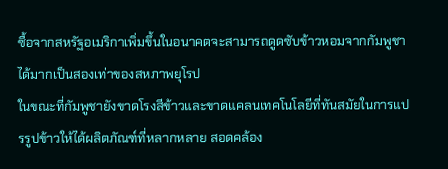ซื้อจากสหรัฐอเมริกาเพิ่มขึ้นในอนาคตจะสามารถดูดซับข้าวหอมจากกัมพูชาได้มากเป็นสองเท่าของสหภาพยุโรป
ในขณะที่กัมพูชายังขาดโรงสีข้าวและขาดแคลนเทคโนโลยีที่ทันสมัยในการแปรรูปข้าวให้ได้ผลิตภัณฑ์ที่หลากหลาย สอดคล้อง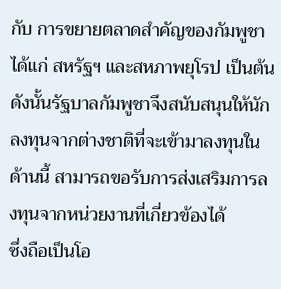กับ การขยายตลาดสำคัญของกัมพูชา ได้แก่ สหรัฐฯ และสหภาพยุโรป เป็นต้น
ดังนั้นรัฐบาลกัมพูชาจึงสนับสนุนให้นักลงทุนจากต่างชาติที่จะเข้ามาลงทุนในด้านนี้ สามารถขอรับการส่งเสริมการลงทุนจากหน่วยงานที่เกี่ยวข้องได้
ซึ่งถือเป็นโอ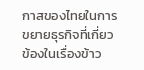กาสของไทยในการขยายธุรกิจที่เกี่ยวข้องในเรื่องข้าว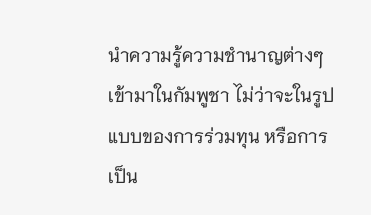นำความรู้ความชำนาญต่างๆ เข้ามาในกัมพูชา ไม่ว่าจะในรูปแบบของการร่วมทุน หรือการเป็น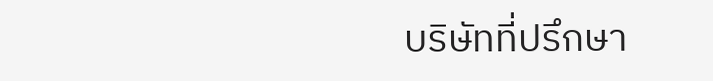บริษัทที่ปรึกษา